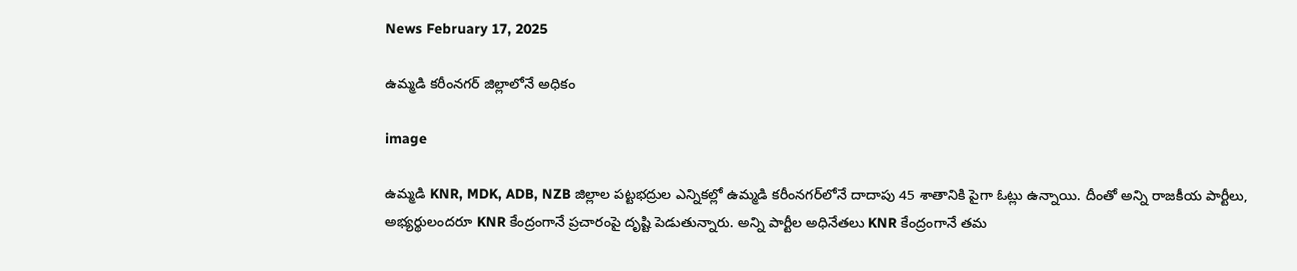News February 17, 2025

ఉమ్మడి కరీంనగర్ జిల్లాలోనే అధికం

image

ఉమ్మడి KNR, MDK, ADB, NZB జిల్లాల పట్టభద్రుల ఎన్నికల్లో ఉమ్మడి కరీంనగర్‌లోనే దాదాపు 45 శాతానికి పైగా ఓట్లు ఉన్నాయి. దీంతో అన్ని రాజకీయ పార్టీలు, అభ్యర్థులందరూ KNR కేంద్రంగానే ప్రచారంపై దృష్టి పెడుతున్నారు. అన్ని పార్టీల అధినేతలు KNR కేంద్రంగానే తమ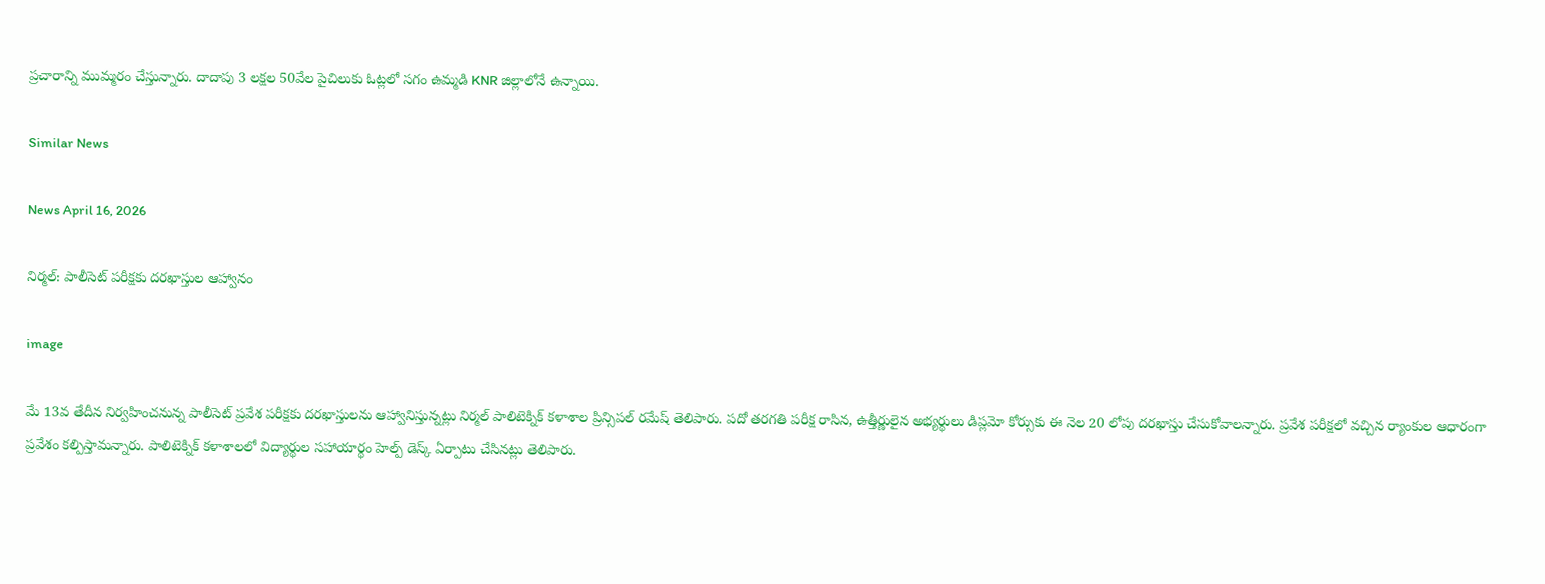ప్రచారాన్ని ముమ్మరం చేస్తున్నారు. దాదాపు 3 లక్షల 50వేల పైచిలుకు ఓట్లలో సగం ఉమ్మడి KNR జిల్లాలోనే ఉన్నాయి.

Similar News

News April 16, 2026

నిర్మల్: పాలీసెట్ పరీక్షకు దరఖాస్తుల ఆహ్వానం

image

మే 13వ తేదీన నిర్వహించనున్న పాలీసెట్ ప్రవేశ పరీక్షకు దరఖాస్తులను ఆహ్వానిస్తున్నట్లు నిర్మల్ పాలిటెక్నిక్ కళాశాల ప్రిన్సిపల్ రమేష్ తెలిపారు. పదో తరగతి పరీక్ష రాసిన, ఉత్తీర్ణులైన అభ్యర్థులు డిప్లమో కోర్సుకు ఈ నెల 20 లోపు దరఖాస్తు చేసుకోవాలన్నారు. ప్రవేశ పరీక్షలో వచ్చిన ర్యాంకుల ఆధారంగా ప్రవేశం కల్పిస్తామన్నారు. పాలిటెక్నిక్ కళాశాలలో విద్యార్థుల సహాయార్థం హెల్ప్ డెస్క్ ఏర్పాటు చేసినట్లు తెలిపారు.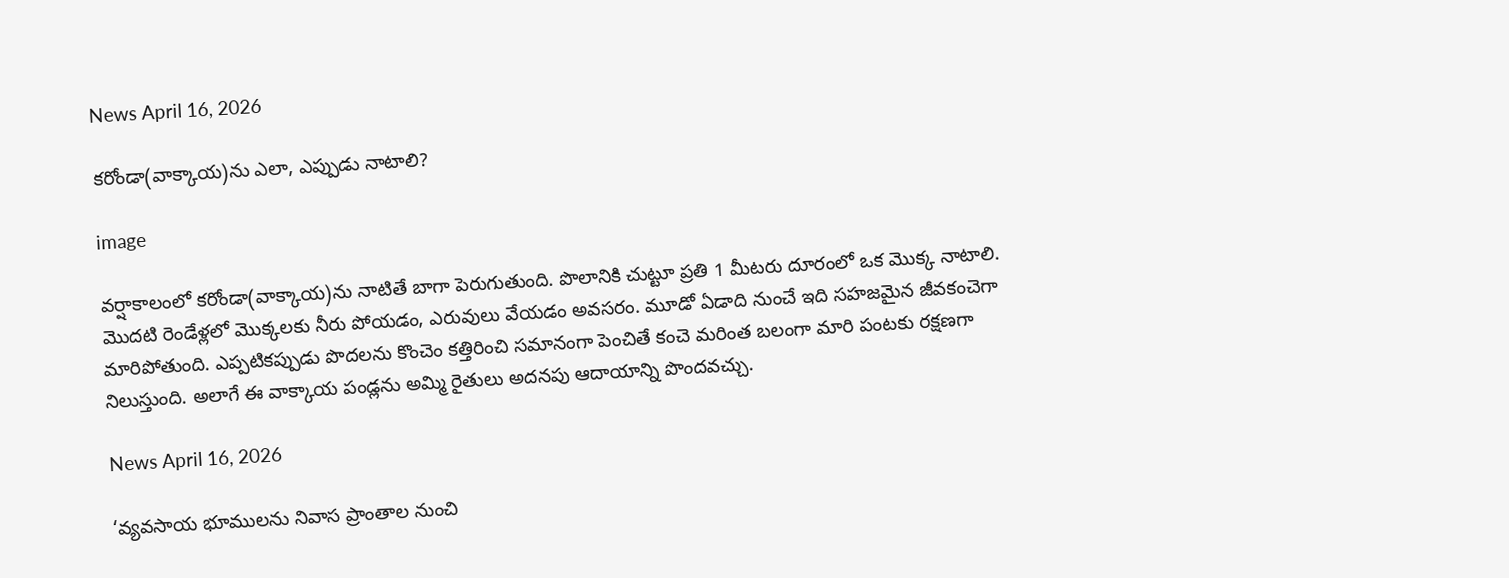News April 16, 2026

కరోండా(వాక్కాయ)ను ఎలా, ఎప్పుడు నాటాలి?

image

వర్షాకాలంలో కరోండా(వాక్కాయ)ను నాటితే బాగా పెరుగుతుంది. పొలానికి చుట్టూ ప్రతి 1 మీటరు దూరంలో ఒక మొక్క నాటాలి. మొదటి రెండేళ్లలో మొక్కలకు నీరు పోయడం, ఎరువులు వేయడం అవసరం. మూడో ఏడాది నుంచే ఇది సహజమైన జీవకంచెగా మారిపోతుంది. ఎప్పటికప్పుడు పొదలను కొంచెం కత్తిరించి సమానంగా పెంచితే కంచె మరింత బలంగా మారి పంటకు రక్షణగా నిలుస్తుంది. అలాగే ఈ వాక్కాయ పండ్లను అమ్మి రైతులు అదనపు ఆదాయాన్ని పొందవచ్చు.

News April 16, 2026

‘వ్యవసాయ భూములను నివాస ప్రాంతాల నుంచి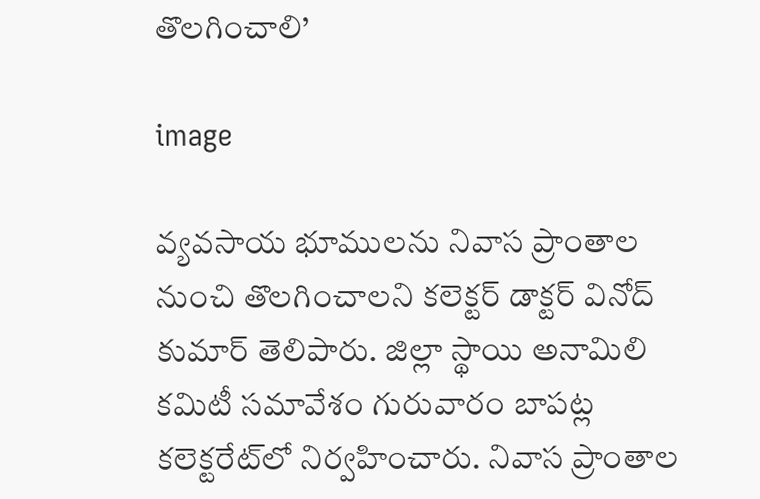తొలగించాలి’

image

వ్యవసాయ భూములను నివాస ప్రాంతాల నుంచి తొలగించాలని కలెక్టర్ డాక్టర్ వినోద్ కుమార్ తెలిపారు. జిల్లా స్థాయి అనామిలి కమిటీ సమావేశం గురువారం బాపట్ల కలెక్టరేట్‌లో నిర్వహించారు. నివాస ప్రాంతాల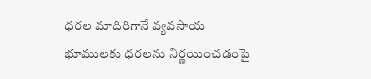ధరల మాదిరిగానే వ్యవసాయ భూములకు ధరలను నిర్ణయించడంపై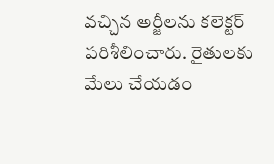వచ్చిన అర్జీలను కలెక్టర్ పరిశీలించారు. రైతులకు మేలు చేయడం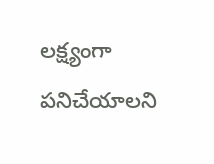లక్ష్యంగా పనిచేయాలని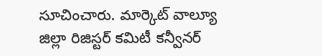సూచించారు. మార్కెట్ వాల్యూ జిల్లా రిజిస్టర్ కమిటీ కన్వీనర్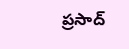ప్రసాద్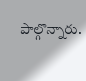పాల్గొన్నారు.